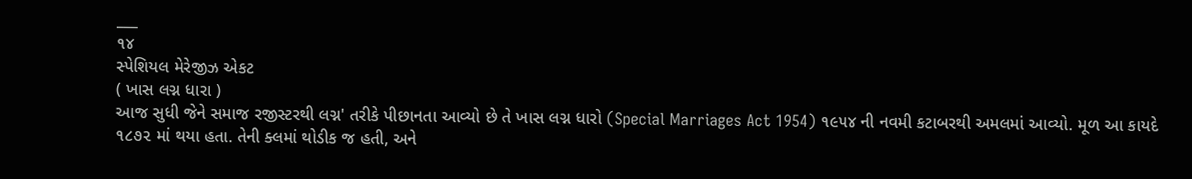___
૧૪
સ્પેશિયલ મેરેજીઝ એકટ
( ખાસ લગ્ન ધારા )
આજ સુધી જેને સમાજ રજીસ્ટરથી લગ્ન' તરીકે પીછાનતા આવ્યો છે તે ખાસ લગ્ન ધારો (Special Marriages Act 1954) ૧૯૫૪ ની નવમી કટાબરથી અમલમાં આવ્યો. મૂળ આ કાયદે ૧૮૭૨ માં થયા હતા. તેની ક્લમાં થોડીક જ હતી, અને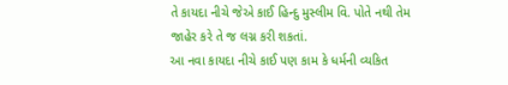તે કાયદા નીચે જેએ કાઈ હિન્દુ મુસ્લીમ વિ. પોતે નથી તેમ જાહેર કરે તે જ લગ્ન કરી શકતાં.
આ નવા કાયદા નીચે કાઈ પણ કામ કે ધર્મની વ્યકિત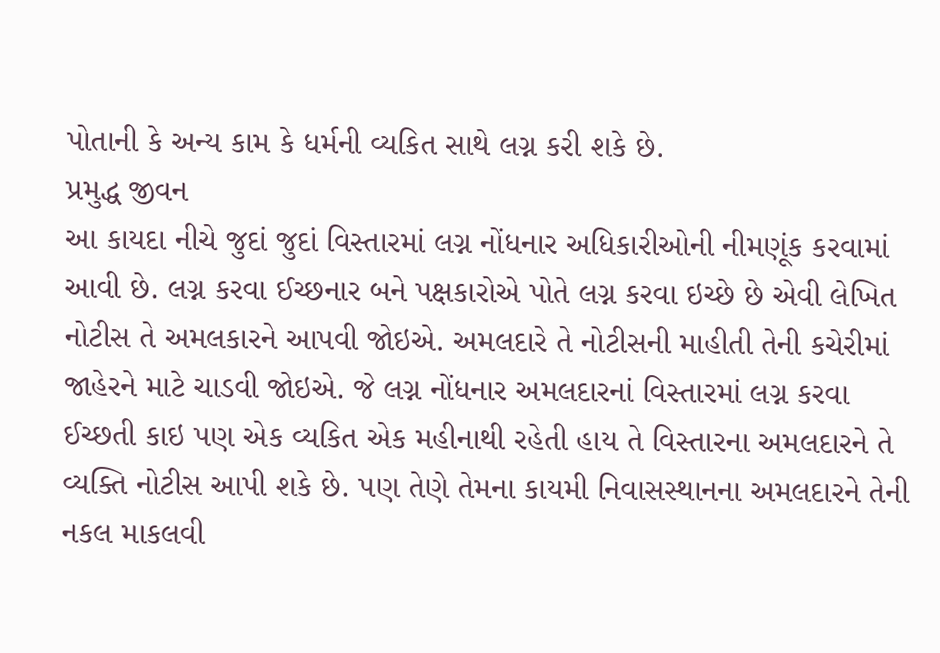પોતાની કે અન્ય કામ કે ધર્મની વ્યકિત સાથે લગ્ન કરી શકે છે.
પ્રમુદ્ધ જીવન
આ કાયદા નીચે જુદાં જુદાં વિસ્તારમાં લગ્ન નોંધનાર અધિકારીઓની નીમણૂંક કરવામાં આવી છે. લગ્ન કરવા ઈચ્છનાર બને પક્ષકારોએ પોતે લગ્ન કરવા ઇચ્છે છે એવી લેખિત નોટીસ તે અમલકારને આપવી જોઇએ. અમલદારે તે નોટીસની માહીતી તેની કચેરીમાં જાહેરને માટે ચાડવી જોઇએ. જે લગ્ન નોંધનાર અમલદારનાં વિસ્તારમાં લગ્ન કરવા ઈચ્છતી કાઇ પણ એક વ્યકિત એક મહીનાથી રહેતી હાય તે વિસ્તારના અમલદારને તે વ્યક્તિ નોટીસ આપી શકે છે. પણ તેણે તેમના કાયમી નિવાસસ્થાનના અમલદારને તેની નકલ માકલવી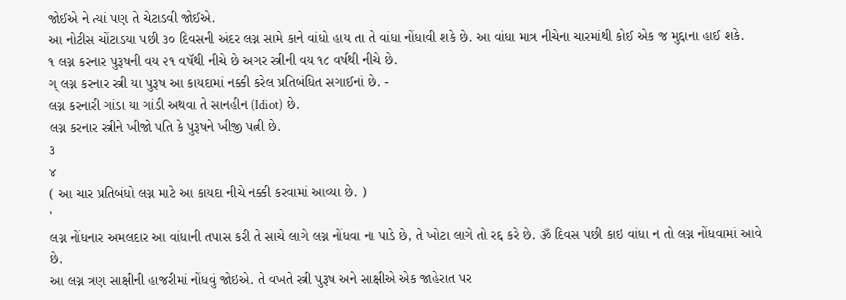જોઈએ ને ત્યાં પણ તે ચેટાડવી જોઈએ.
આ નોટીસ ચોંટાડયા પછી ૩૦ દિવસની અંદર લગ્ન સામે કાને વાંધો હાય તા તે વાંધા નોંધાવી શકે છે. આ વાંધા માત્ર નીચેના ચારમાંથી કોઈ એક જ મુદ્દાના હાઈ શકે.
૧ લગ્ન કરનાર પુરૂષની વય ૨૧ વષૅથી નીચે છે અગર સ્ત્રીની વય ૧૮ વર્ષથી નીચે છે.
ગ્ લગ્ન કરનાર સ્ત્રી યા પુરૂષ આ કાયદામાં નક્કી કરેલ પ્રતિબંધિત સગાઈનાં છે. -
લગ્ન કરનારી ગાંડા યા ગાંડી અથવા તે સાનહીન (Idiot) છે.
લગ્ન કરનાર સ્ત્રીને ખીજો પતિ કે પુરૂષને ખીજી પત્ની છે.
૩
४
( આ ચાર પ્રતિબંધો લગ્ન માટે આ કાયદા નીચે નક્કી કરવામાં આવ્યા છે. )
'
લગ્ન નોંધનાર અમલદાર આ વાંધાની તપાસ કરી તે સાચે લાગે લગ્ન નોંધવા ના પાડે છે, તે ખોટા લાગે તો રદ્દ કરે છે. ૐ દિવસ પછી કાઇ વાંધા ન તો લગ્ન નોંધવામાં આવે છે.
આ લગ્ન ત્રણ સાક્ષીની હાજરીમાં નોંધવું જોઇએ. તે વખતે સ્ત્રી પુરૂષ અને સાક્ષીએ એક જાહેરાત પર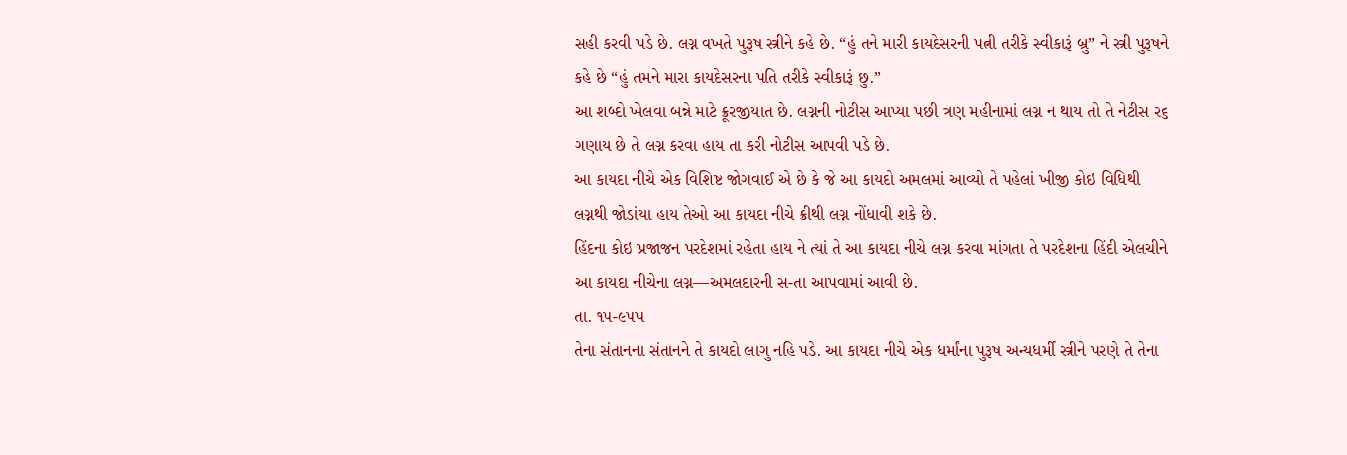સહી કરવી પડે છે. લગ્ન વખતે પુરૂષ સ્ત્રીને કહે છે. “હું તને મારી કાયદેસરની પત્ની તરીકે સ્વીકારૂં બ્રુ” ને સ્ત્રી પુરૂષને કહે છે “હું તમને મારા કાયદેસરના પતિ તરીકે સ્વીકારૂં છુ.”
આ શબ્દો ખેલવા બન્ને માટે ક્રૂરજીયાત છે. લગ્નની નોટીસ આપ્યા પછી ત્રણ મહીનામાં લગ્ન ન થાય તો તે નેટીસ ર૬ ગણાય છે તે લગ્ન કરવા હાય તા કરી નોટીસ આપવી પડે છે.
આ કાયદા નીચે એક વિશિષ્ટ જોગવાઈ એ છે કે જે આ કાયદો અમલમાં આવ્યો તે પહેલાં ખીજી કોઇ વિધિથી લગ્નથી જોડાંયા હાય તેઓ આ કાયદા નીચે ક્રીથી લગ્ન નોંધાવી શકે છે.
હિંદના કોઇ પ્રજાજન પરદેશમાં રહેતા હાય ને ત્યાં તે આ કાયદા નીચે લગ્ન કરવા માંગતા તે પરદેશના હિંદી એલચીને આ કાયદા નીચેના લગ્ન—અમલદારની સ-તા આપવામાં આવી છે.
તા. ૧૫-૯૫૫
તેના સંતાનના સંતાનને તે કાયદો લાગુ નહિ પડે. આ કાયદા નીચે એક ધર્માંના પુરૂષ અન્યધર્મી સ્ત્રીને પરણે તે તેના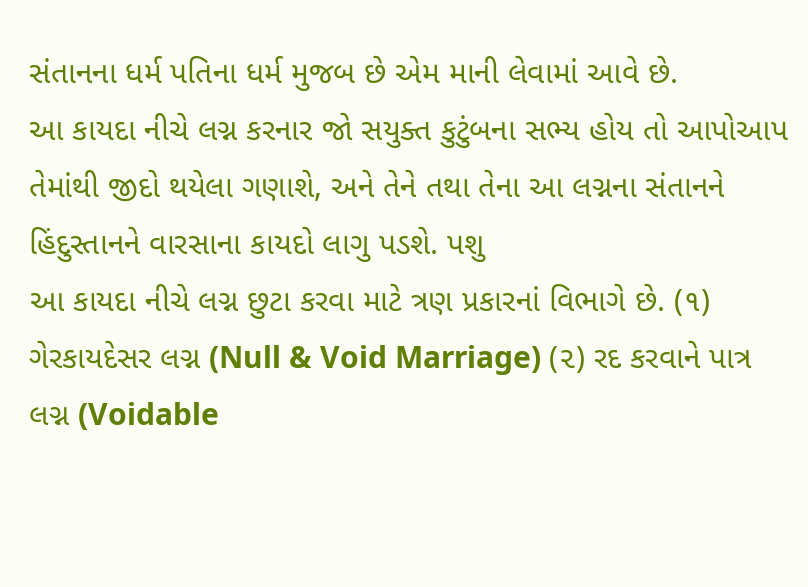સંતાનના ધર્મ પતિના ધર્મ મુજબ છે એમ માની લેવામાં આવે છે.
આ કાયદા નીચે લગ્ન કરનાર જો સયુક્ત કુટુંબના સભ્ય હોય તો આપોઆપ તેમાંથી જીદો થયેલા ગણાશે, અને તેને તથા તેના આ લગ્નના સંતાનને હિંદુસ્તાનને વારસાના કાયદો લાગુ પડશે. પશુ
આ કાયદા નીચે લગ્ન છુટા કરવા માટે ત્રણ પ્રકારનાં વિભાગે છે. (૧) ગેરકાયદેસર લગ્ન (Null & Void Marriage) (૨) રદ કરવાને પાત્ર લગ્ન (Voidable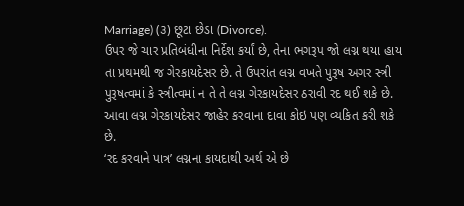Marriage) (૩) છૂટા છેડા (Divorce).
ઉપર જે ચાર પ્રતિબંધીના નિર્દેશ કર્યાં છે, તેના ભગરૂપ જો લગ્ન થયા હાય તા પ્રથમથી જ ગેરકાયદેસર છે. તે ઉપરાંત લગ્ન વખતે પુરૂષ અગર સ્ત્રી પુરૂષત્વમાં કે સ્ત્રીત્વમાં ન તે તે લગ્ન ગેરકાયદેસર ઠરાવી રદ થઈ શકે છે. આવા લગ્ન ગેરકાયદેસર જાહેર કરવાના દાવા કોઇ પણ વ્યકિત કરી શકે છે.
‘રદ કરવાને પાત્ર’ લગ્નના કાયદાથી અર્થ એ છે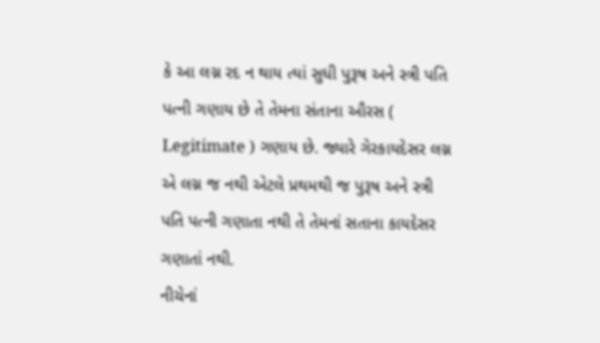કે આ લગ્ન રદ ન થાય ત્યાં સુધી પુરૂષ અને સ્ત્રી પતિ પત્ની ગણાય છે તે તેમના સંતાના ઔરસ ( Legitimate ) ગણાય છે. જ્યારે ગેરકાયદેસર લગ્ન એ લગ્ન જ નથી એટલે પ્રથમથી જ પુરૂષ અને સ્ત્રી પતિ પત્ની ગણાતા નથી તે તેમનાં સતાના કાયદેસર ગણાતાં નથી.
નીચેનાં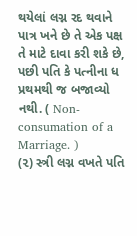થયેલાં લગ્ન રદ થવાને પાત્ર ખને છે તે એક પક્ષ તે માટે દાવા કરી શકે છે,
પછી પતિ કે પત્નીના ધ પ્રથમથી જ બજાવ્યો નથી. ( Non-consumation of a Marriage. )
(૨) સ્ત્રી લગ્ન વખતે પતિ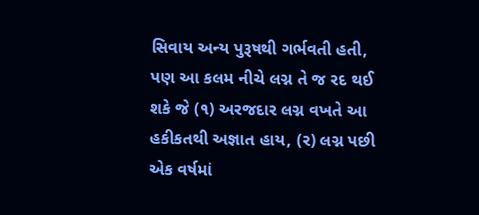સિવાય અન્ય પુરૂષથી ગર્ભવતી હતી, પણ આ કલમ નીચે લગ્ન તે જ રદ થઈ શકે જે (૧) અરજદાર લગ્ન વખતે આ હકીકતથી અજ્ઞાત હાય, (ર) લગ્ન પછી એક વર્ષમાં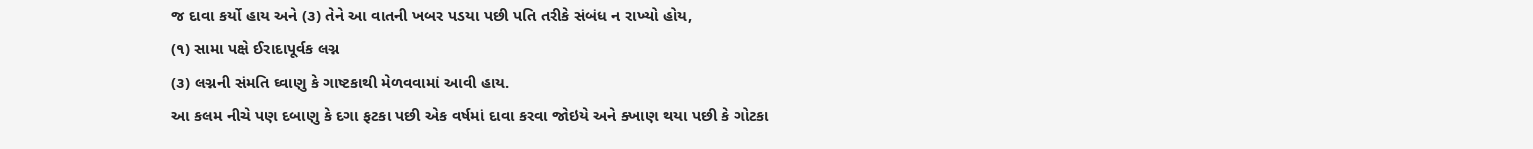જ દાવા કર્યો હાય અને (૩) તેને આ વાતની ખબર પડયા પછી પતિ તરીકે સંબંધ ન રાખ્યો હોય,
(૧) સામા પક્ષે ઈરાદાપૂર્વક લગ્ન
(૩) લગ્નની સંમતિ ઘ્વાણુ કે ગાષ્ટકાથી મેળવવામાં આવી હાય.
આ કલમ નીચે પણ દબાણુ કે દગા ફટકા પછી એક વર્ષમાં દાવા કરવા જોઇયે અને ક્ખાણ થયા પછી કે ગોટકા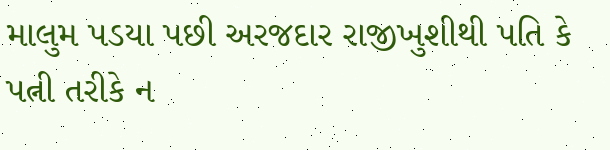માલુમ પડયા પછી અરજદાર રાજીખુશીથી પતિ કે પત્ની તરીકે ન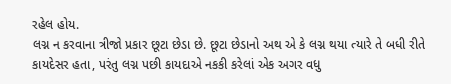રહેલ હોય.
લગ્ન ન કરવાના ત્રીજો પ્રકાર છૂટા છેડા છે. છૂટા છેડાનો અથ એ કે લગ્ન થયા ત્યારે તે બધી રીતે કાયદેસર હતા, પરંતુ લગ્ન પછી કાયદાએ નકકી કરેલાં એક અગર વધુ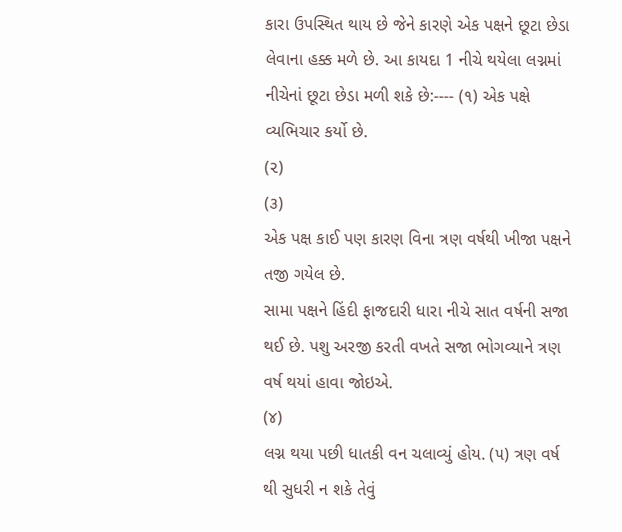કારા ઉપસ્થિત થાય છે જેને કારણે એક પક્ષને છૂટા છેડા લેવાના હક્ક મળે છે. આ કાયદા 1 નીચે થયેલા લગ્નમાં નીચેનાં છૂટા છેડા મળી શકે છે:---- (૧) એક પક્ષે વ્યભિચાર કર્યો છે.
(૨)
(૩)
એક પક્ષ કાઈ પણ કારણ વિના ત્રણ વર્ષથી ખીજા પક્ષને તજી ગયેલ છે.
સામા પક્ષને હિંદી ફાજદારી ધારા નીચે સાત વર્ષની સજા થઈ છે. પશુ અરજી કરતી વખતે સજા ભોગવ્યાને ત્રણ વર્ષ થયાં હાવા જોઇએ.
(૪)
લગ્ન થયા પછી ધાતકી વન ચલાવ્યું હોય. (૫) ત્રણ વર્ષ થી સુધરી ન શકે તેવું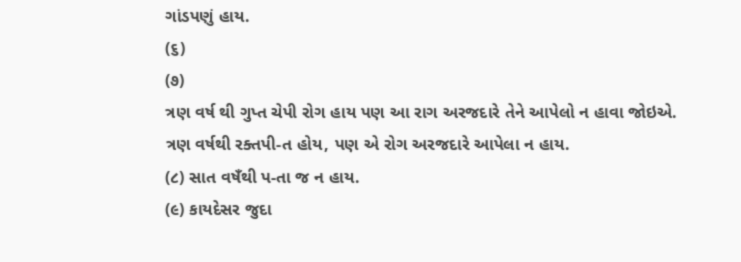ગાંડપણું હાય.
(૬)
(૭)
ત્રણ વર્ષ થી ગુપ્ત ચેપી રોગ હાય પણ આ રાગ અરજદારે તેને આપેલો ન હાવા જોઇએ.
ત્રણ વર્ષથી રક્તપી-ત હોય, પણ એ રોગ અરજદારે આપેલા ન હાય.
(૮) સાત વષઁથી પ-તા જ ન હાય.
(૯) કાયદેસર જુદા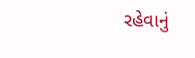રહેવાનું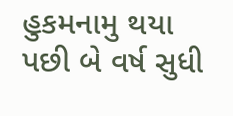હુકમનામુ થયા પછી બે વર્ષ સુધી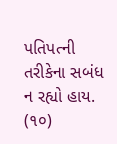પતિપત્ની તરીકેના સબંધ ન રહ્યો હાય.
(૧૦)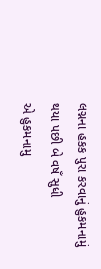લગ્નના હકક પુરા કરવાનું હુકમનામું થયા પછી બે વષઁ સુધી
એ હુકમનામુ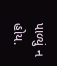પાળ્યું ન હોય.